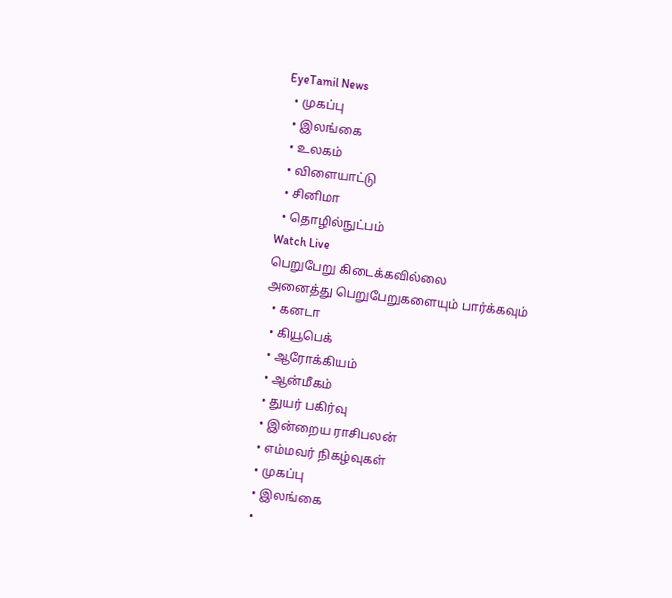EyeTamil News
  • முகப்பு
  • இலங்கை
  • உலகம்
  • விளையாட்டு
  • சினிமா
  • தொழில்நுட்பம்
Watch Live
பெறுபேறு கிடைக்கவில்லை
அனைத்து பெறுபேறுகளையும் பார்க்கவும்
  • கனடா
  • கியூபெக்
  • ஆரோக்கியம்
  • ஆன்மீகம்
  • துயர் பகிர்வு
  • இன்றைய ராசிபலன்
  • எம்மவர் நிகழ்வுகள்
  • முகப்பு
  • இலங்கை
  •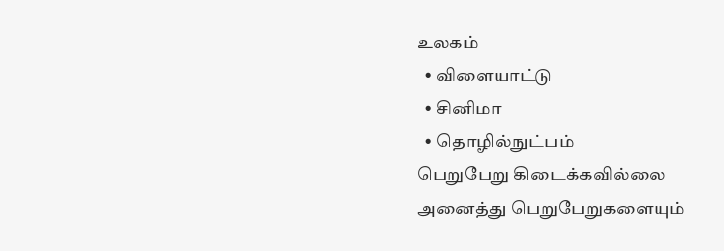உலகம்
  • விளையாட்டு
  • சினிமா
  • தொழில்நுட்பம்
பெறுபேறு கிடைக்கவில்லை
அனைத்து பெறுபேறுகளையும்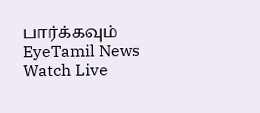பார்க்கவும்
EyeTamil News
Watch Live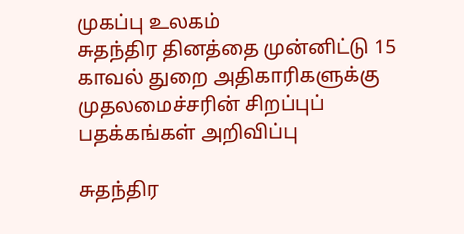முகப்பு உலகம்
சுதந்திர தினத்தை முன்னிட்டு 15 காவல் துறை அதிகாரிகளுக்கு முதலமைச்சரின் சிறப்புப் பதக்கங்கள் அறிவிப்பு

சுதந்திர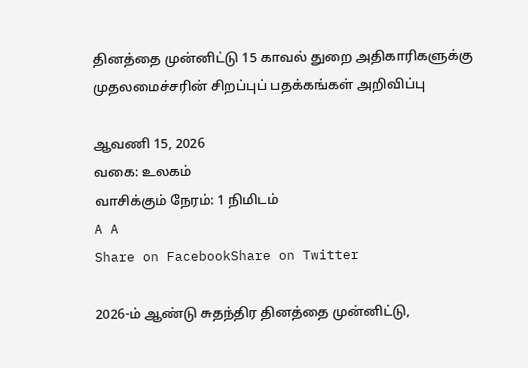தினத்தை முன்னிட்டு 15 காவல் துறை அதிகாரிகளுக்கு முதலமைச்சரின் சிறப்புப் பதக்கங்கள் அறிவிப்பு

ஆவணி 15, 2026
வகை: உலகம்
வாசிக்கும் நேரம்: 1 நிமிடம்
A A
Share on FacebookShare on Twitter

2026-ம் ஆண்டு சுதந்திர தினத்தை முன்னிட்டு,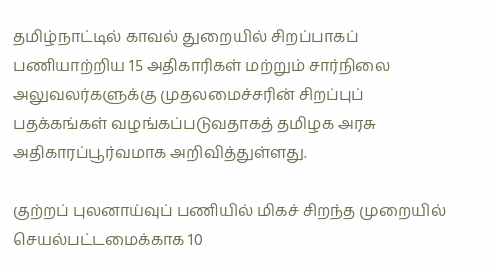தமிழ்நாட்டில் காவல் துறையில் சிறப்பாகப் பணியாற்றிய 15 அதிகாரிகள் மற்றும் சார்நிலை அலுவலர்களுக்கு முதலமைச்சரின் சிறப்புப் பதக்கங்கள் வழங்கப்படுவதாகத் தமிழக அரசு அதிகாரப்பூர்வமாக அறிவித்துள்ளது.

குற்றப் புலனாய்வுப் பணியில் மிகச் சிறந்த முறையில் செயல்பட்டமைக்காக 10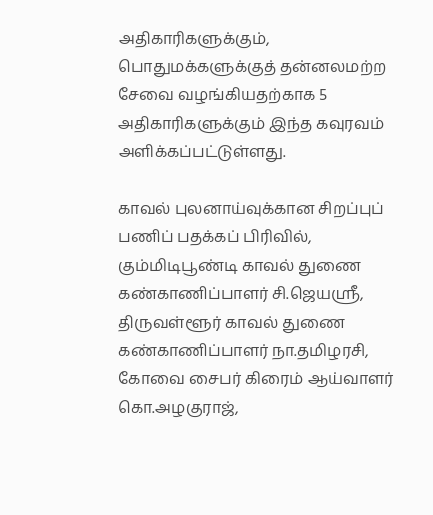அதிகாரிகளுக்கும், பொதுமக்களுக்குத் தன்னலமற்ற சேவை வழங்கியதற்காக 5 அதிகாரிகளுக்கும் இந்த கவுரவம் அளிக்கப்பட்டுள்ளது.

காவல் புலனாய்வுக்கான சிறப்புப் பணிப் பதக்கப் பிரிவில், கும்மிடிபூண்டி காவல் துணை கண்காணிப்பாளர் சி.ஜெயஸ்ரீ, திருவள்ளூர் காவல் துணை கண்காணிப்பாளர் நா.தமிழரசி, கோவை சைபர் கிரைம் ஆய்வாளர் கொ.அழகுராஜ்,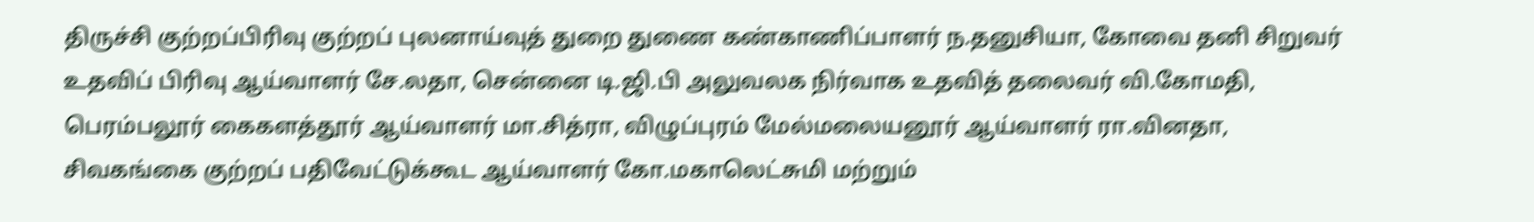திருச்சி குற்றப்பிரிவு குற்றப் புலனாய்வுத் துறை துணை கண்காணிப்பாளர் ந.தனுசியா, கோவை தனி சிறுவர் உதவிப் பிரிவு ஆய்வாளர் சே.லதா, சென்னை டி.ஜி.பி அலுவலக நிர்வாக உதவித் தலைவர் வி.கோமதி, பெரம்பலூர் கைகளத்தூர் ஆய்வாளர் மா.சித்ரா, விழுப்புரம் மேல்மலையனூர் ஆய்வாளர் ரா.வினதா, சிவகங்கை குற்றப் பதிவேட்டுக்கூட ஆய்வாளர் கோ.மகாலெட்சுமி மற்றும்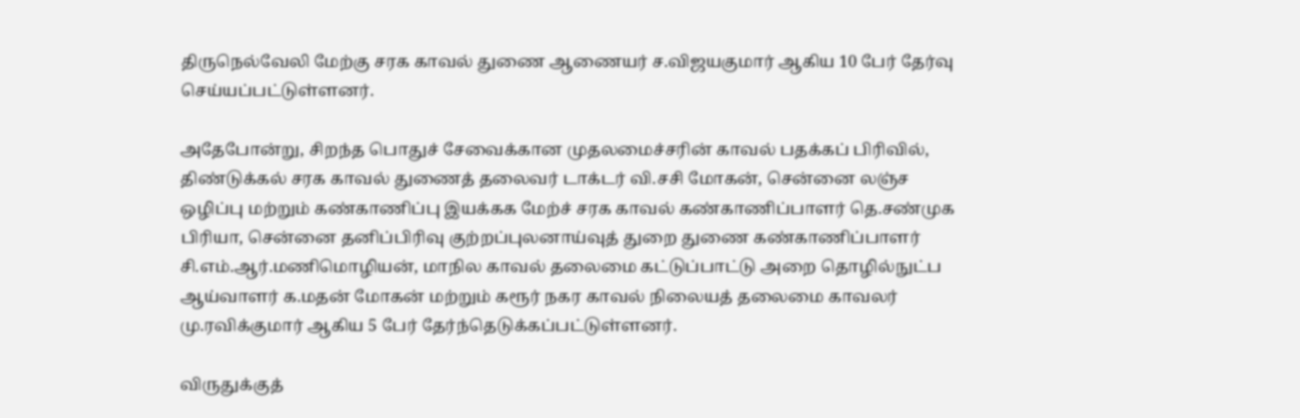திருநெல்வேலி மேற்கு சரக காவல் துணை ஆணையர் ச.விஜயகுமார் ஆகிய 10 பேர் தேர்வு செய்யப்பட்டுள்ளனர்.

அதேபோன்று, சிறந்த பொதுச் சேவைக்கான முதலமைச்சரின் காவல் பதக்கப் பிரிவில்,  திண்டுக்கல் சரக காவல் துணைத் தலைவர் டாக்டர் வி.சசி மோகன், சென்னை லஞ்ச ஒழிப்பு மற்றும் கண்காணிப்பு இயக்கக மேற்ச் சரக காவல் கண்காணிப்பாளர் தெ.சண்முக பிரியா, சென்னை தனிப்பிரிவு குற்றப்புலனாய்வுத் துறை துணை கண்காணிப்பாளர் சி.எம்.ஆர்.மணிமொழியன், மாநில காவல் தலைமை கட்டுப்பாட்டு அறை தொழில்நுட்ப ஆய்வாளர் க.மதன் மோகன் மற்றும் கரூர் நகர காவல் நிலையத் தலைமை காவலர் மு.ரவிக்குமார் ஆகிய 5 பேர் தேர்ந்தெடுக்கப்பட்டுள்ளனர்.

விருதுக்குத்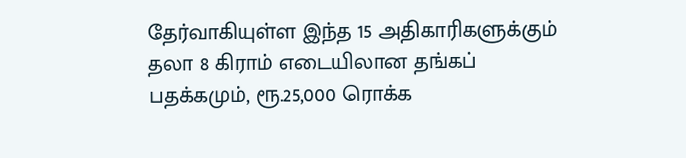தேர்வாகியுள்ள இந்த 15 அதிகாரிகளுக்கும் தலா 8 கிராம் எடையிலான தங்கப் பதக்கமும், ரூ.25,000 ரொக்க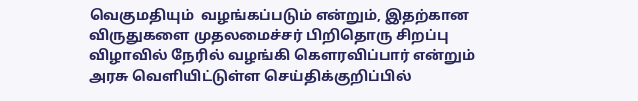வெகுமதியும்  வழங்கப்படும் என்றும், இதற்கான விருதுகளை முதலமைச்சர் பிறிதொரு சிறப்பு விழாவில் நேரில் வழங்கி கௌரவிப்பார் என்றும் அரசு வெளியிட்டுள்ள செய்திக்குறிப்பில்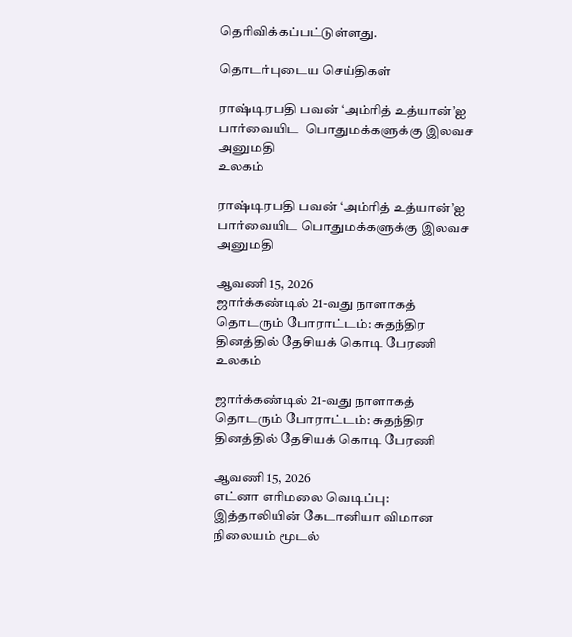தெரிவிக்கப்பட்டுள்ளது.

தொடர்புடைய செய்திகள்

ராஷ்டிரபதி பவன் ‘அம்ரித் உத்யான்’ஐ பார்வையிட  பொதுமக்களுக்கு இலவச அனுமதி
உலகம்

ராஷ்டிரபதி பவன் ‘அம்ரித் உத்யான்’ஐ பார்வையிட பொதுமக்களுக்கு இலவச அனுமதி

ஆவணி 15, 2026
ஜார்க்கண்டில் 21-வது நாளாகத் தொடரும் போராட்டம்: சுதந்திர தினத்தில் தேசியக் கொடி பேரணி
உலகம்

ஜார்க்கண்டில் 21-வது நாளாகத் தொடரும் போராட்டம்: சுதந்திர தினத்தில் தேசியக் கொடி பேரணி

ஆவணி 15, 2026
எட்னா எரிமலை வெடிப்பு: இத்தாலியின் கேடானியா விமான நிலையம் மூடல்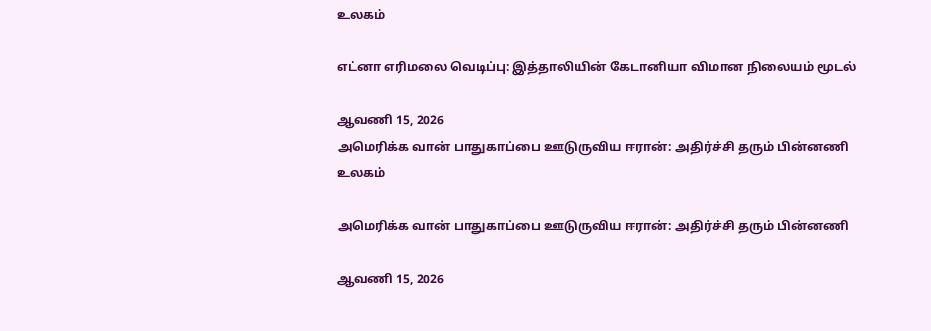உலகம்

எட்னா எரிமலை வெடிப்பு: இத்தாலியின் கேடானியா விமான நிலையம் மூடல்

ஆவணி 15, 2026
அமெரிக்க வான் பாதுகாப்பை ஊடுருவிய ஈரான்: அதிர்ச்சி தரும் பின்னணி
உலகம்

அமெரிக்க வான் பாதுகாப்பை ஊடுருவிய ஈரான்: அதிர்ச்சி தரும் பின்னணி

ஆவணி 15, 2026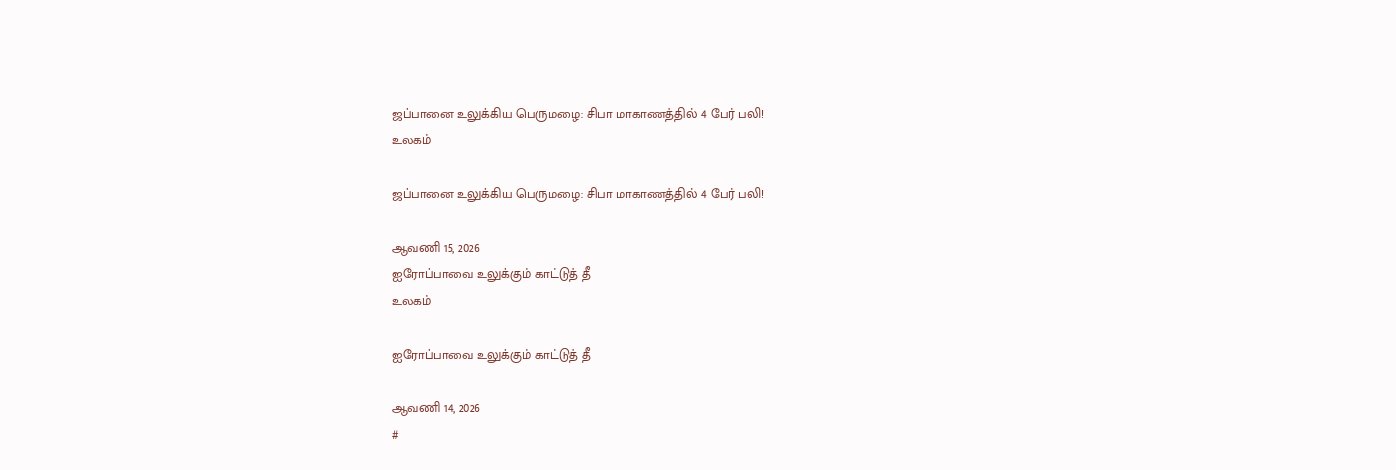ஜப்பானை உலுக்கிய பெருமழை: சிபா மாகாணத்தில் 4 பேர் பலி!
உலகம்

ஜப்பானை உலுக்கிய பெருமழை: சிபா மாகாணத்தில் 4 பேர் பலி!

ஆவணி 15, 2026
ஐரோப்பாவை உலுக்கும் காட்டுத் தீ
உலகம்

ஐரோப்பாவை உலுக்கும் காட்டுத் தீ

ஆவணி 14, 2026
#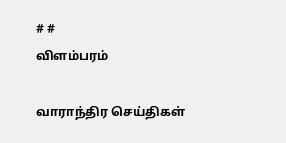# #
விளம்பரம்

வாராந்திர செய்திகள்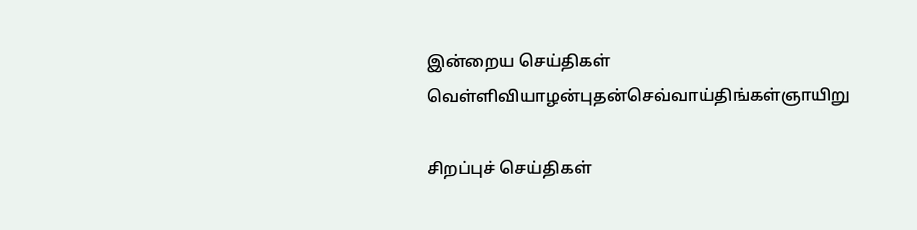இன்றைய செய்திகள்
வெள்ளிவியாழன்புதன்செவ்வாய்திங்கள்ஞாயிறு

சிறப்புச் செய்திகள்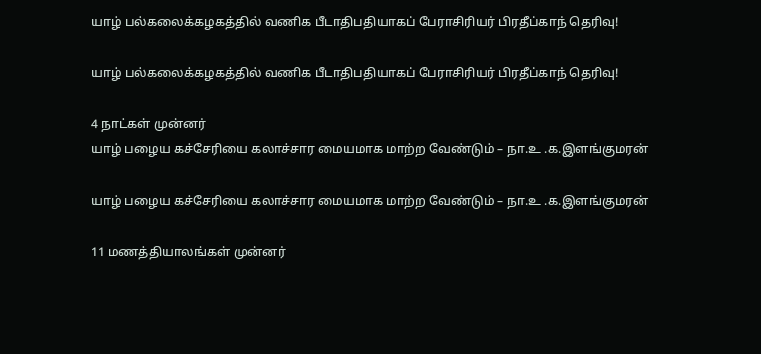யாழ் பல்கலைக்கழகத்தில் வணிக பீடாதிபதியாகப் பேராசிரியர் பிரதீப்காந் தெரிவு!

யாழ் பல்கலைக்கழகத்தில் வணிக பீடாதிபதியாகப் பேராசிரியர் பிரதீப்காந் தெரிவு!

4 நாட்கள் முன்னர்
யாழ் பழைய கச்சேரியை கலாச்சார மையமாக மாற்ற வேண்டும் – நா.உ .க.இளங்குமரன்

யாழ் பழைய கச்சேரியை கலாச்சார மையமாக மாற்ற வேண்டும் – நா.உ .க.இளங்குமரன்

11 மணத்தியாலங்கள் முன்னர்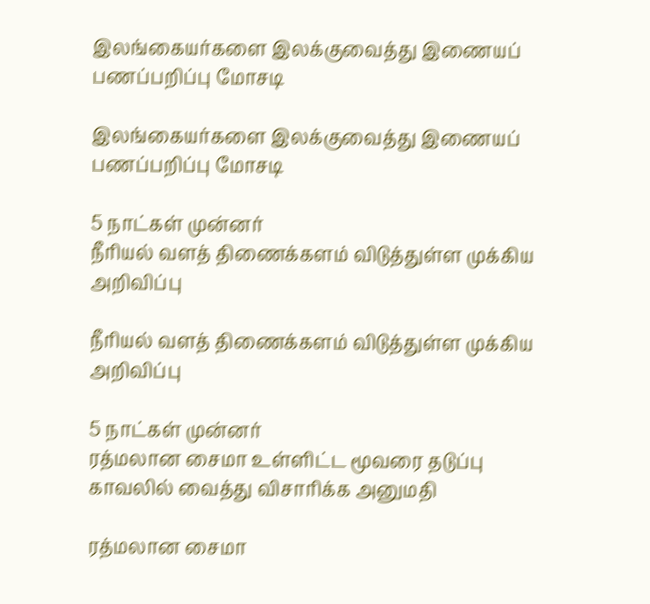இலங்கையர்களை இலக்குவைத்து இணையப் பணப்பறிப்பு மோசடி

இலங்கையர்களை இலக்குவைத்து இணையப் பணப்பறிப்பு மோசடி

5 நாட்கள் முன்னர்
நீரியல் வளத் திணைக்களம் விடுத்துள்ள முக்கிய அறிவிப்பு

நீரியல் வளத் திணைக்களம் விடுத்துள்ள முக்கிய அறிவிப்பு

5 நாட்கள் முன்னர்
ரத்மலான சைமா உள்ளிட்ட மூவரை தடுப்பு காவலில் வைத்து விசாரிக்க அனுமதி

ரத்மலான சைமா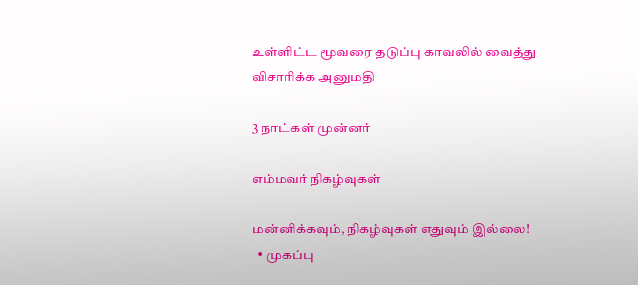உள்ளிட்ட மூவரை தடுப்பு காவலில் வைத்து விசாரிக்க அனுமதி

3 நாட்கள் முன்னர்

எம்மவர் நிகழ்வுகள்

மன்னிக்கவும், நிகழ்வுகள் எதுவும் இல்லை!
  • முகப்பு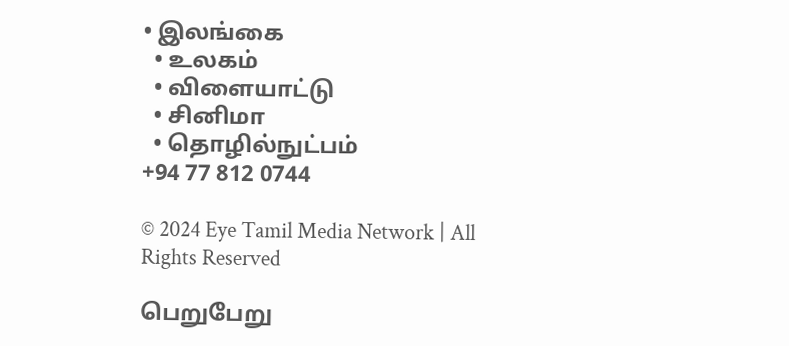• இலங்கை
  • உலகம்
  • விளையாட்டு
  • சினிமா
  • தொழில்நுட்பம்
+94 77 812 0744

© 2024 Eye Tamil Media Network | All Rights Reserved

பெறுபேறு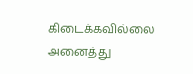கிடைக்கவில்லை
அனைத்து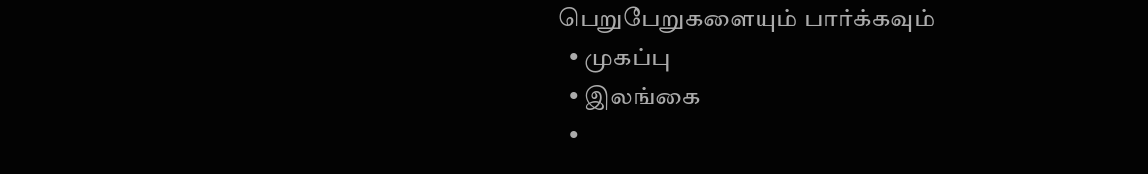பெறுபேறுகளையும் பார்க்கவும்
  • முகப்பு
  • இலங்கை
  •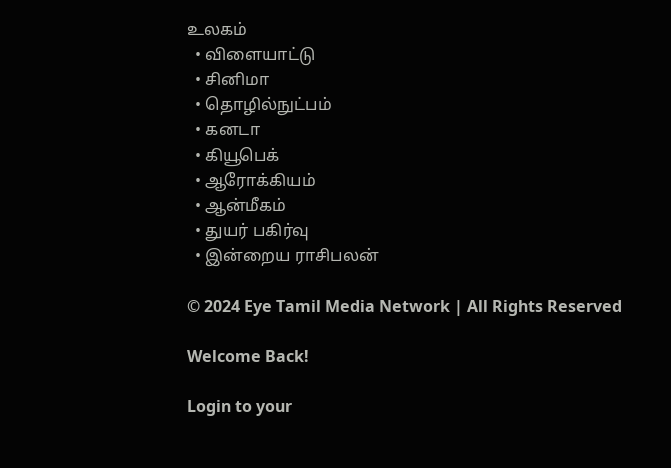உலகம்
  • விளையாட்டு
  • சினிமா
  • தொழில்நுட்பம்
  • கனடா
  • கியூபெக்
  • ஆரோக்கியம்
  • ஆன்மீகம்
  • துயர் பகிர்வு
  • இன்றைய ராசிபலன்

© 2024 Eye Tamil Media Network | All Rights Reserved

Welcome Back!

Login to your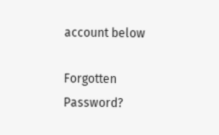account below

Forgotten Password?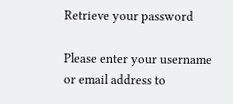Retrieve your password

Please enter your username or email address to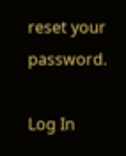reset your password.

Log In